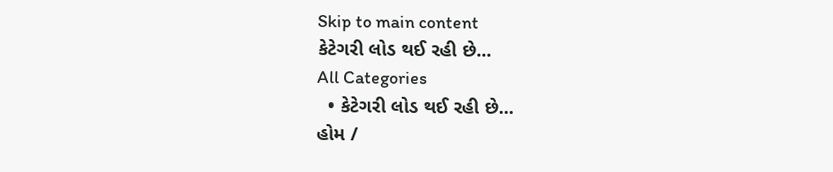Skip to main content
કેટેગરી લોડ થઈ રહી છે...
All Categories
  • કેટેગરી લોડ થઈ રહી છે...
હોમ /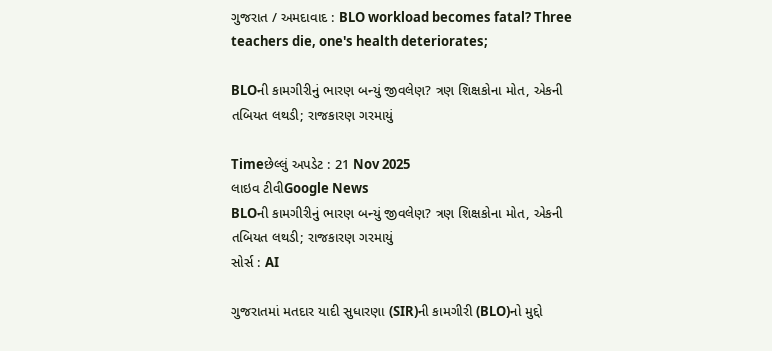ગુજરાત / અમદાવાદ : BLO workload becomes fatal? Three teachers die, one's health deteriorates;

BLOની કામગીરીનું ભારણ બન્યું જીવલેણ? ત્રણ શિક્ષકોના મોત, એકની તબિયત લથડી; રાજકારણ ગરમાયું

Timeછેલ્લું અપડેટ : 21 Nov 2025
લાઇવ ટીવીGoogle News
BLOની કામગીરીનું ભારણ બન્યું જીવલેણ? ત્રણ શિક્ષકોના મોત, એકની તબિયત લથડી; રાજકારણ ગરમાયું
સોર્સ : AI

ગુજરાતમાં મતદાર યાદી સુધારણા (SIR)ની કામગીરી (BLO)નો મુદ્દો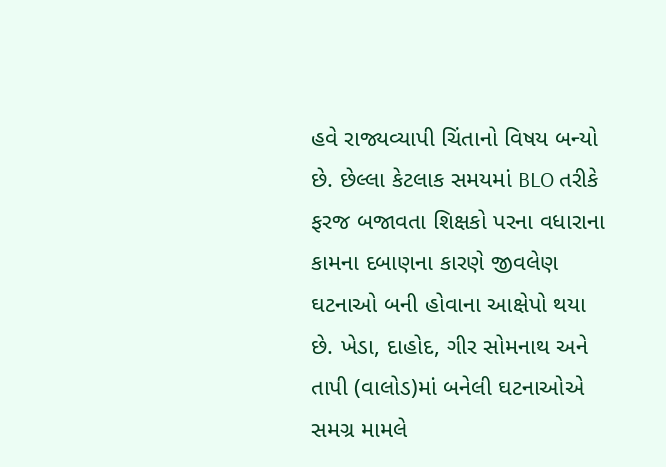હવે રાજ્યવ્યાપી ચિંતાનો વિષય બન્યો છે. છેલ્લા કેટલાક સમયમાં BLO તરીકે ફરજ બજાવતા શિક્ષકો પરના વધારાના કામના દબાણના કારણે જીવલેણ ઘટનાઓ બની હોવાના આક્ષેપો થયા છે. ખેડા, દાહોદ, ગીર સોમનાથ અને તાપી (વાલોડ)માં બનેલી ઘટનાઓએ સમગ્ર મામલે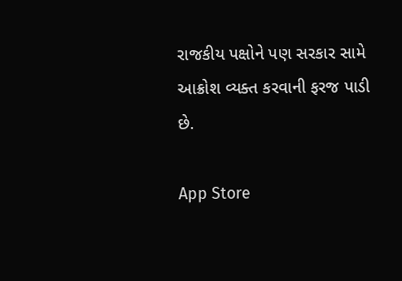રાજકીય પક્ષોને પણ સરકાર સામે આક્રોશ વ્યક્ત કરવાની ફરજ પાડી છે.

App Store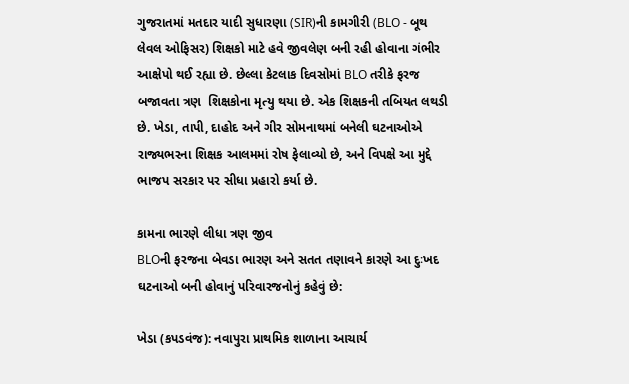ગુજરાતમાં મતદાર યાદી સુધારણા (SIR)ની કામગીરી (BLO - બૂથ લેવલ ઓફિસર) શિક્ષકો માટે હવે જીવલેણ બની રહી હોવાના ગંભીર આક્ષેપો થઈ રહ્યા છે. છેલ્લા કેટલાક દિવસોમાં BLO તરીકે ફરજ બજાવતા ત્રણ  શિક્ષકોના મૃત્યુ થયા છે. એક શિક્ષકની તબિયત લથડી છે. ખેડા, તાપી, દાહોદ અને ગીર સોમનાથમાં બનેલી ઘટનાઓએ રાજ્યભરના શિક્ષક આલમમાં રોષ ફેલાવ્યો છે, અને વિપક્ષે આ મુદ્દે ભાજપ સરકાર પર સીધા પ્રહારો કર્યા છે.

કામના ભારણે લીધા ત્રણ જીવ
BLOની ફરજના બેવડા ભારણ અને સતત તણાવને કારણે આ દુઃખદ ઘટનાઓ બની હોવાનું પરિવારજનોનું કહેવું છે:

ખેડા (કપડવંજ): નવાપુરા પ્રાથમિક શાળાના આચાર્ય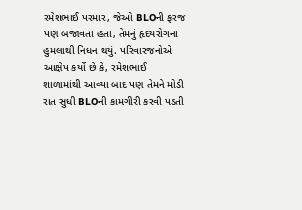રમેશભાઈ પરમાર, જેઓ BLOની ફરજ પણ બજાવતા હતા, તેમનું હૃદયરોગના હુમલાથી નિધન થયું. પરિવારજનોએ આક્ષેપ કર્યો છે કે, રમેશભાઈ શાળામાંથી આવ્યા બાદ પણ તેમને મોડી રાત સુધી BLOની કામગીરી કરવી પડતી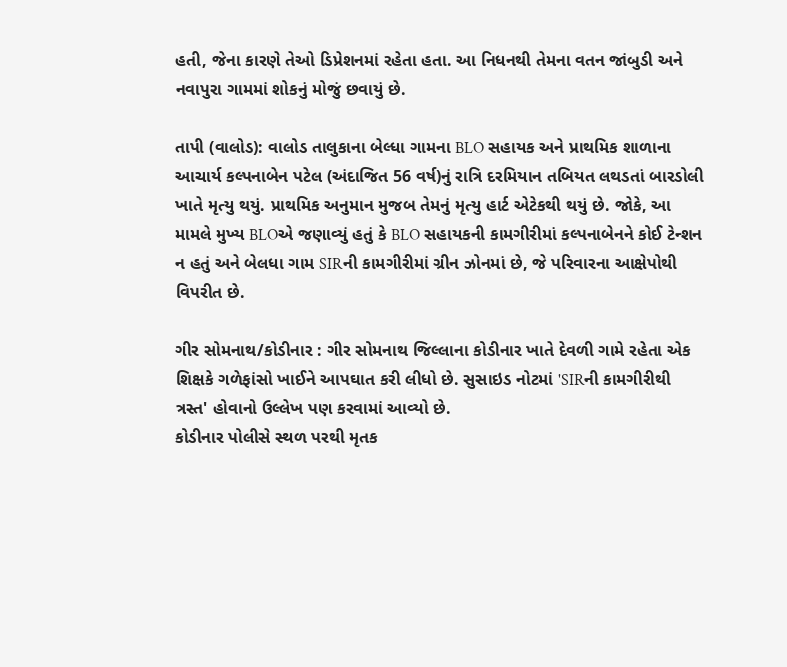હતી, જેના કારણે તેઓ ડિપ્રેશનમાં રહેતા હતા. આ નિધનથી તેમના વતન જાંબુડી અને નવાપુરા ગામમાં શોકનું મોજું છવાયું છે.

તાપી (વાલોડ): વાલોડ તાલુકાના બેલ્ધા ગામના BLO સહાયક અને પ્રાથમિક શાળાના આચાર્ય કલ્પનાબેન પટેલ (અંદાજિત 56 વર્ષ)નું રાત્રિ દરમિયાન તબિયત લથડતાં બારડોલી ખાતે મૃત્યુ થયું. પ્રાથમિક અનુમાન મુજબ તેમનું મૃત્યુ હાર્ટ એટેકથી થયું છે. જોકે, આ મામલે મુખ્ય BLOએ જણાવ્યું હતું કે BLO સહાયકની કામગીરીમાં કલ્પનાબેનને કોઈ ટેન્શન ન હતું અને બેલધા ગામ SIRની કામગીરીમાં ગ્રીન ઝોનમાં છે, જે પરિવારના આક્ષેપોથી વિપરીત છે.

ગીર સોમનાથ/કોડીનાર : ગીર સોમનાથ જિલ્લાના કોડીનાર ખાતે દેવળી ગામે રહેતા એક શિક્ષકે ગળેફાંસો ખાઈને આપઘાત કરી લીધો છે. સુસાઇડ નોટમાં 'SIRની કામગીરીથી ત્રસ્ત' હોવાનો ઉલ્લેખ પણ કરવામાં આવ્યો છે.
કોડીનાર પોલીસે સ્થળ પરથી મૃતક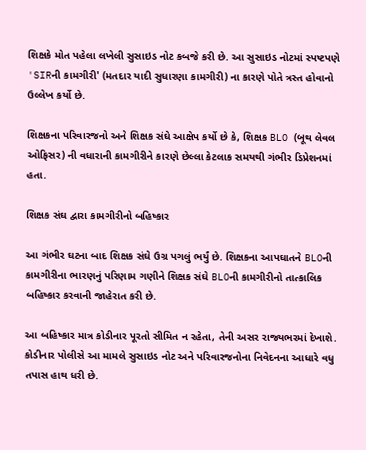શિક્ષકે મોત પહેલા લખેલી સુસાઇડ નોટ કબજે કરી છે. આ સુસાઇડ નોટમાં સ્પષ્ટપણે 'SIRની કામગીરી' (મતદાર યાદી સુધારણા કામગીરી) ના કારણે પોતે ત્રસ્ત હોવાનો ઉલ્લેખ કર્યો છે.

શિક્ષકના પરિવારજનો અને શિક્ષક સંઘે આક્ષેપ કર્યો છે કે, શિક્ષક BLO (બૂથ લેવલ ઓફિસર) ની વધારાની કામગીરીને કારણે છેલ્લા કેટલાક સમયથી ગંભીર ડિપ્રેશનમાં હતા.

શિક્ષક સંઘ દ્વારા કામગીરીનો બહિષ્કાર

આ ગંભીર ઘટના બાદ શિક્ષક સંઘે ઉગ્ર પગલું ભર્યું છે. શિક્ષકના આપઘાતને BLOની કામગીરીના ભારણનું પરિણામ ગણીને શિક્ષક સંઘે BLOની કામગીરીનો તાત્કાલિક બહિષ્કાર કરવાની જાહેરાત કરી છે.

આ બહિષ્કાર માત્ર કોડીનાર પૂરતો સીમિત ન રહેતા, તેની અસર રાજ્યભરમાં દેખાશે. કોડીનાર પોલીસે આ મામલે સુસાઇડ નોટ અને પરિવારજનોના નિવેદનના આધારે વધુ તપાસ હાથ ધરી છે.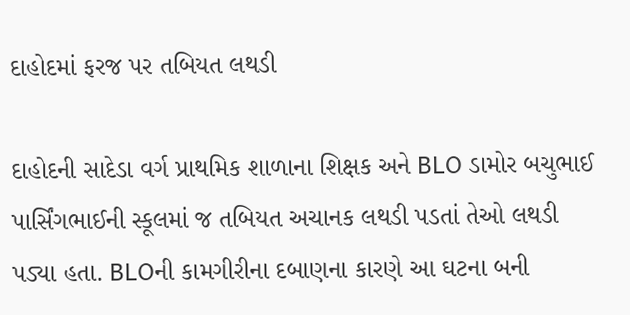દાહોદમાં ફરજ પર તબિયત લથડી

દાહોદની સાદેડા વર્ગ પ્રાથમિક શાળાના શિક્ષક અને BLO ડામોર બચુભાઈ પાર્સિંગભાઈની સ્કૂલમાં જ તબિયત અચાનક લથડી પડતાં તેઓ લથડી પડ્યા હતા. BLOની કામગીરીના દબાણના કારણે આ ઘટના બની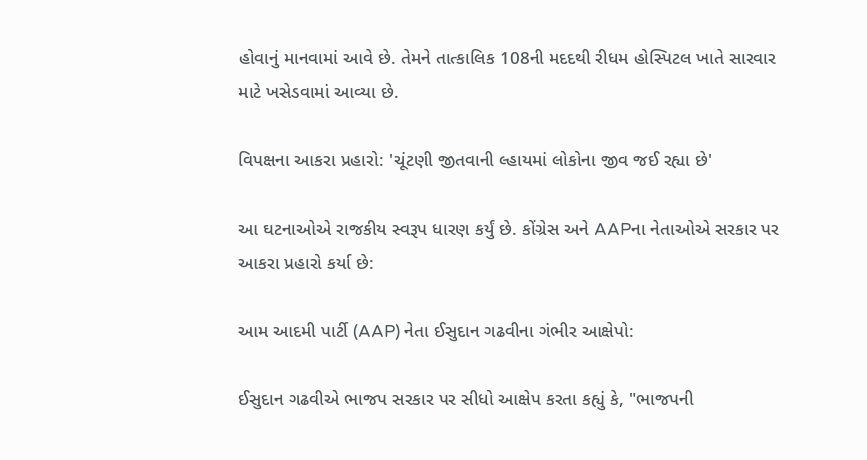હોવાનું માનવામાં આવે છે. તેમને તાત્કાલિક 108ની મદદથી રીધમ હોસ્પિટલ ખાતે સારવાર માટે ખસેડવામાં આવ્યા છે.

વિપક્ષના આકરા પ્રહારો: 'ચૂંટણી જીતવાની લ્હાયમાં લોકોના જીવ જઈ રહ્યા છે'

આ ઘટનાઓએ રાજકીય સ્વરૂપ ધારણ કર્યું છે. કોંગ્રેસ અને AAPના નેતાઓએ સરકાર પર આકરા પ્રહારો કર્યા છે:

આમ આદમી પાર્ટી (AAP) નેતા ઈસુદાન ગઢવીના ગંભીર આક્ષેપો:

ઈસુદાન ગઢવીએ ભાજપ સરકાર પર સીધો આક્ષેપ કરતા કહ્યું કે, "ભાજપની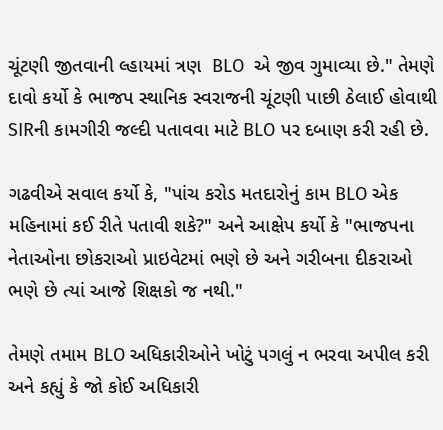ચૂંટણી જીતવાની લ્હાયમાં ત્રણ  BLO  એ જીવ ગુમાવ્યા છે." તેમણે દાવો કર્યો કે ભાજપ સ્થાનિક સ્વરાજની ચૂંટણી પાછી ઠેલાઈ હોવાથી SIRની કામગીરી જલ્દી પતાવવા માટે BLO પર દબાણ કરી રહી છે.

ગઢવીએ સવાલ કર્યો કે, "પાંચ કરોડ મતદારોનું કામ BLO એક મહિનામાં કઈ રીતે પતાવી શકે?" અને આક્ષેપ કર્યો કે "ભાજપના નેતાઓના છોકરાઓ પ્રાઇવેટમાં ભણે છે અને ગરીબના દીકરાઓ ભણે છે ત્યાં આજે શિક્ષકો જ નથી."

તેમણે તમામ BLO અધિકારીઓને ખોટું પગલું ન ભરવા અપીલ કરી અને કહ્યું કે જો કોઈ અધિકારી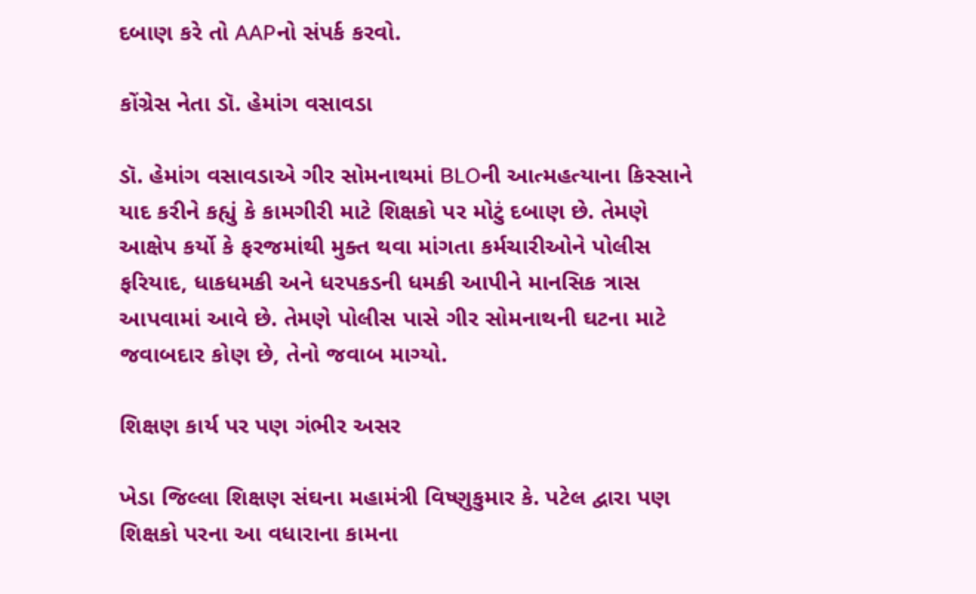દબાણ કરે તો AAPનો સંપર્ક કરવો.

કોંગ્રેસ નેતા ડૉ. હેમાંગ વસાવડા

ડૉ. હેમાંગ વસાવડાએ ગીર સોમનાથમાં BLOની આત્મહત્યાના કિસ્સાને યાદ કરીને કહ્યું કે કામગીરી માટે શિક્ષકો પર મોટું દબાણ છે. તેમણે આક્ષેપ કર્યો કે ફરજમાંથી મુક્ત થવા માંગતા કર્મચારીઓને પોલીસ ફરિયાદ, ધાકધમકી અને ધરપકડની ધમકી આપીને માનસિક ત્રાસ આપવામાં આવે છે. તેમણે પોલીસ પાસે ગીર સોમનાથની ઘટના માટે જવાબદાર કોણ છે, તેનો જવાબ માગ્યો.

શિક્ષણ કાર્ય પર પણ ગંભીર અસર

ખેડા જિલ્લા શિક્ષણ સંઘના મહામંત્રી વિષ્ણુકુમાર કે. પટેલ દ્વારા પણ શિક્ષકો પરના આ વધારાના કામના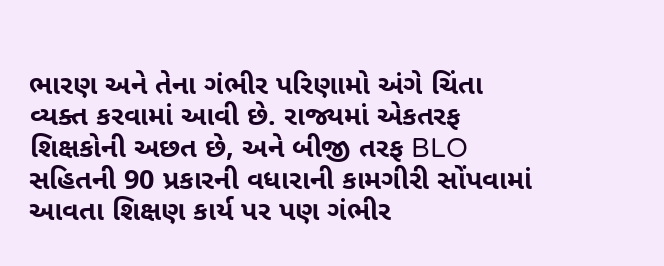ભારણ અને તેના ગંભીર પરિણામો અંગે ચિંતા વ્યક્ત કરવામાં આવી છે. રાજ્યમાં એકતરફ શિક્ષકોની અછત છે, અને બીજી તરફ BLO સહિતની 90 પ્રકારની વધારાની કામગીરી સોંપવામાં આવતા શિક્ષણ કાર્ય પર પણ ગંભીર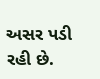અસર પડી રહી છે.